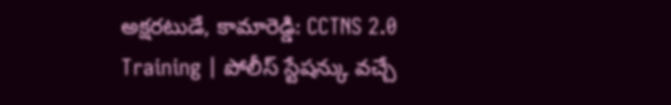అక్షరటుడే, కామారెడ్డి: CCTNS 2.0 Training | పోలీస్ స్టేషన్కు వచ్చే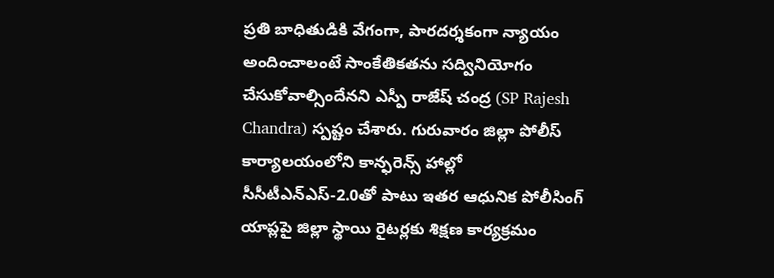ప్రతి బాధితుడికి వేగంగా, పారదర్శకంగా న్యాయం అందించాలంటే సాంకేతికతను సద్వినియోగం చేసుకోవాల్సిందేనని ఎస్పీ రాజేష్ చంద్ర (SP Rajesh Chandra) స్పష్టం చేశారు. గురువారం జిల్లా పోలీస్ కార్యాలయంలోని కాన్ఫరెన్స్ హాల్లో సీసీటీఎన్ఎస్-2.0తో పాటు ఇతర ఆధునిక పోలీసింగ్ యాప్లపై జిల్లా స్థాయి రైటర్లకు శిక్షణ కార్యక్రమం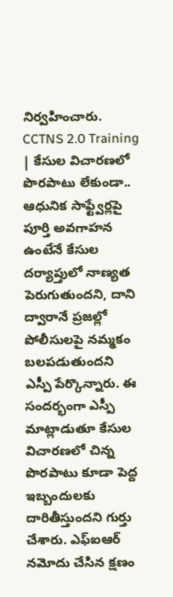నిర్వహించారు.
CCTNS 2.0 Training | కేసుల విచారణలో పొరపాటు లేకుండా..
ఆధునిక సాఫ్ట్వేర్లపై పూర్తి అవగాహన ఉంటేనే కేసుల దర్యాప్తులో నాణ్యత పెరుగుతుందని, దాని ద్వారానే ప్రజల్లో పోలీసులపై నమ్మకం బలపడుతుందని ఎస్పీ పేర్కొన్నారు. ఈ సందర్భంగా ఎస్పీ మాట్లాడుతూ కేసుల విచారణలో చిన్న పొరపాటు కూడా పెద్ద ఇబ్బందులకు దారితీస్తుందని గుర్తు చేశారు. ఎఫ్ఐఆర్ నమోదు చేసిన క్షణం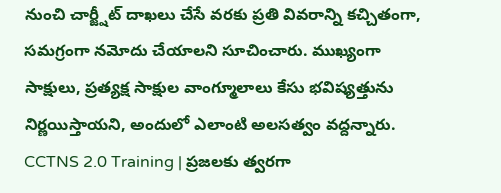నుంచి చార్జ్షీట్ దాఖలు చేసే వరకు ప్రతి వివరాన్ని కచ్చితంగా, సమగ్రంగా నమోదు చేయాలని సూచించారు. ముఖ్యంగా సాక్షులు, ప్రత్యక్ష సాక్షుల వాంగ్మూలాలు కేసు భవిష్యత్తును నిర్ణయిస్తాయని, అందులో ఎలాంటి అలసత్వం వద్దన్నారు.
CCTNS 2.0 Training | ప్రజలకు త్వరగా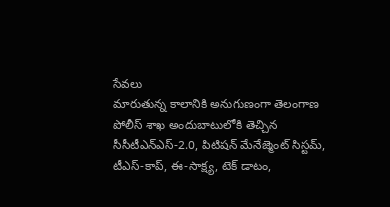సేవలు
మారుతున్న కాలానికి అనుగుణంగా తెలంగాణ పోలీస్ శాఖ అందుబాటులోకి తెచ్చిన సీసీటీఎన్ఎస్-2.0, పిటిషన్ మేనేజ్మెంట్ సిస్టమ్, టీఎస్-కాప్, ఈ-సాక్ష్య, టెక్ డాటం,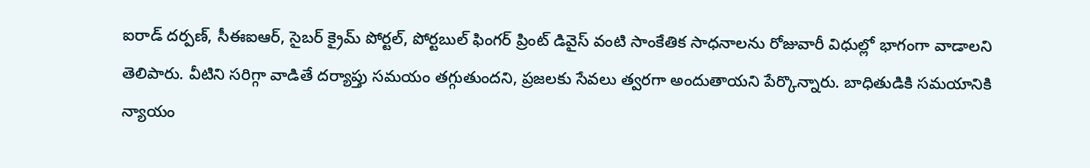ఐరాడ్ దర్పణ్, సీఈఐఆర్, సైబర్ క్రైమ్ పోర్టల్, పోర్టబుల్ ఫింగర్ ప్రింట్ డివైస్ వంటి సాంకేతిక సాధనాలను రోజువారీ విధుల్లో భాగంగా వాడాలని తెలిపారు. వీటిని సరిగ్గా వాడితే దర్యాప్తు సమయం తగ్గుతుందని, ప్రజలకు సేవలు త్వరగా అందుతాయని పేర్కొన్నారు. బాధితుడికి సమయానికి న్యాయం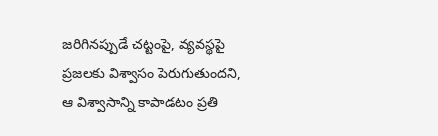జరిగినప్పుడే చట్టంపై, వ్యవస్థపై ప్రజలకు విశ్వాసం పెరుగుతుందని, ఆ విశ్వాసాన్ని కాపాడటం ప్రతి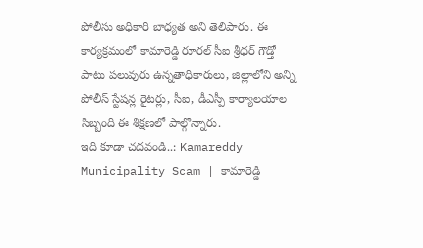పోలీసు అధికారి బాధ్యత అని తెలిపారు. ఈ కార్యక్రమంలో కామారెడ్డి రూరల్ సీఐ శ్రీధర్ గౌడ్తో పాటు పలువురు ఉన్నతాధికారులు, జిల్లాలోని అన్ని పోలీస్ స్టేషన్ల రైటర్లు, సీఐ, డీఎస్పీ కార్యాలయాల సిబ్బంది ఈ శిక్షణలో పాల్గొన్నారు.
ఇది కూడా చదవండి..: Kamareddy Municipality Scam | కామారెడ్డి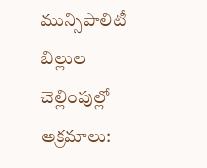మున్సిపాలిటీ బిల్లుల చెల్లింపుల్లో అక్రమాలు: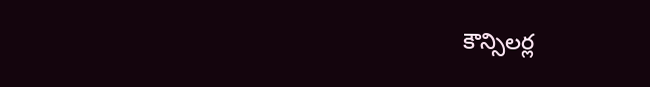కౌన్సిలర్ల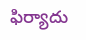ఫిర్యాదు